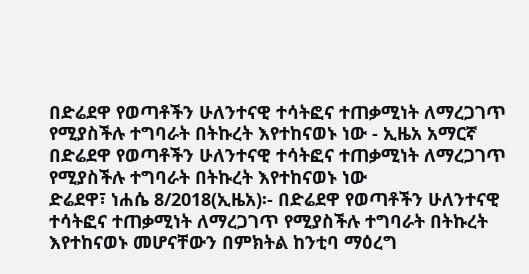በድሬደዋ የወጣቶችን ሁለንተናዊ ተሳትፎና ተጠቃሚነት ለማረጋገጥ የሚያስችሉ ተግባራት በትኩረት እየተከናወኑ ነው - ኢዜአ አማርኛ
በድሬደዋ የወጣቶችን ሁለንተናዊ ተሳትፎና ተጠቃሚነት ለማረጋገጥ የሚያስችሉ ተግባራት በትኩረት እየተከናወኑ ነው
ድሬደዋ፣ ነሐሴ 8/2018(ኢዜአ)፡- በድሬደዋ የወጣቶችን ሁለንተናዊ ተሳትፎና ተጠቃሚነት ለማረጋገጥ የሚያስችሉ ተግባራት በትኩረት እየተከናወኑ መሆናቸውን በምክትል ከንቲባ ማዕረግ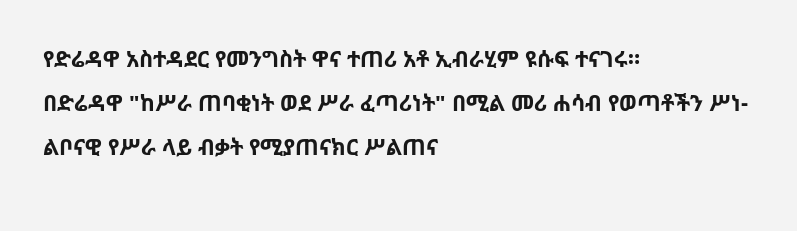የድሬዳዋ አስተዳደር የመንግስት ዋና ተጠሪ አቶ ኢብራሂም ዩሱፍ ተናገሩ።
በድሬዳዋ "ከሥራ ጠባቂነት ወደ ሥራ ፈጣሪነት" በሚል መሪ ሐሳብ የወጣቶችን ሥነ-ልቦናዊ የሥራ ላይ ብቃት የሚያጠናክር ሥልጠና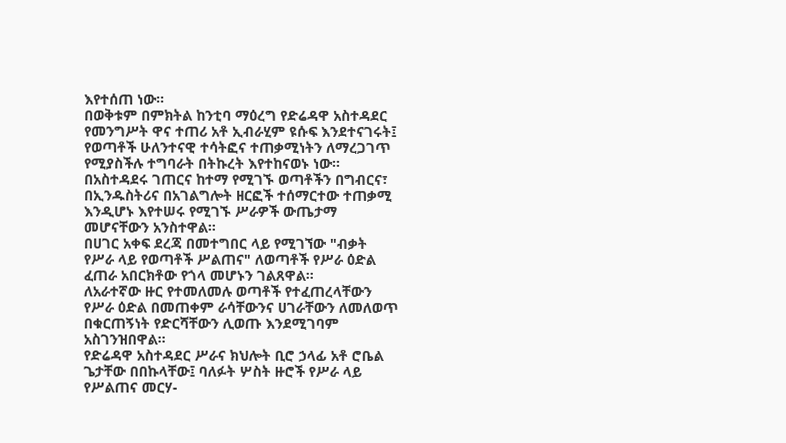እየተሰጠ ነው።
በወቅቱም በምክትል ከንቲባ ማዕረግ የድሬዳዋ አስተዳደር የመንግሥት ዋና ተጠሪ አቶ ኢብራሂም ዩሱፍ እንደተናገሩት፤ የወጣቶች ሁለንተናዊ ተሳትፎና ተጠቃሚነትን ለማረጋገጥ የሚያስችሉ ተግባራት በትኩረት እየተከናወኑ ነው።
በአስተዳደሩ ገጠርና ከተማ የሚገኙ ወጣቶችን በግብርና፣ በኢንዱስትሪና በአገልግሎት ዘርፎች ተሰማርተው ተጠቃሚ እንዲሆኑ እየተሠሩ የሚገኙ ሥራዎች ውጤታማ መሆናቸውን አንስተዋል።
በሀገር አቀፍ ደረጃ በመተግበር ላይ የሚገኘው "ብቃት የሥራ ላይ የወጣቶች ሥልጠና" ለወጣቶች የሥራ ዕድል ፈጠራ አበርክቶው የጎላ መሆኑን ገልጸዋል።
ለአራተኛው ዙር የተመለመሉ ወጣቶች የተፈጠረላቸውን የሥራ ዕድል በመጠቀም ራሳቸውንና ሀገራቸውን ለመለወጥ በቁርጠኝነት የድርሻቸውን ሊወጡ እንደሚገባም አስገንዝበዋል።
የድሬዳዋ አስተዳደር ሥራና ክህሎት ቢሮ ኃላፊ አቶ ሮቤል ጌታቸው በበኩላቸው፤ ባለፉት ሦስት ዙሮች የሥራ ላይ የሥልጠና መርሃ-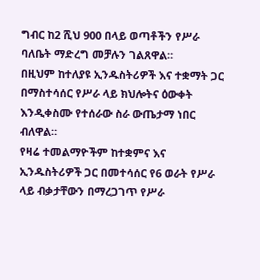ግብር ከ2 ሺህ 900 በላይ ወጣቶችን የሥራ ባለቤት ማድረግ መቻሉን ገልጸዋል።
በዚህም ከተለያዩ ኢንዱስትሪዎች እና ተቋማት ጋር በማስተሳሰር የሥራ ላይ ክህሎትና ዕውቀት እንዲቀስሙ የተሰራው ስራ ውጤታማ ነበር ብለዋል።
የዛሬ ተመልማዮችም ከተቋምና እና ኢንዱስትሪዎች ጋር በመተሳሰር የ6 ወራት የሥራ ላይ ብቃታቸውን በማረጋገጥ የሥራ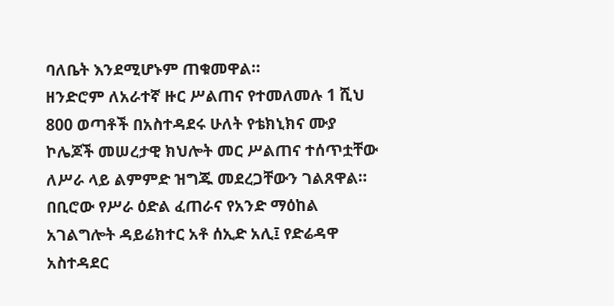ባለቤት እንደሚሆኑም ጠቁመዋል።
ዘንድሮም ለአራተኛ ዙር ሥልጠና የተመለመሉ 1 ሺህ 800 ወጣቶች በአስተዳደሩ ሁለት የቴክኒክና ሙያ ኮሌጆች መሠረታዊ ክህሎት መር ሥልጠና ተሰጥቷቸው ለሥራ ላይ ልምምድ ዝግጁ መደረጋቸውን ገልጸዋል።
በቢሮው የሥራ ዕድል ፈጠራና የአንድ ማዕከል አገልግሎት ዳይሬክተር አቶ ሰኢድ አሊ፤ የድሬዳዋ አስተዳደር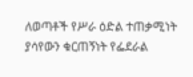ለወጣቶች የሥራ ዕድል ተጠቃሚነት ያሳየውን ቁርጠኝነት የፌደራል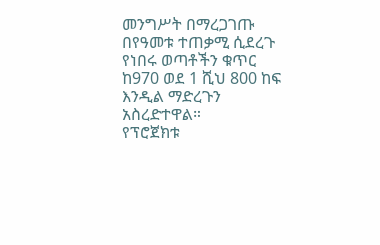መንግሥት በማረጋገጡ በየዓመቱ ተጠቃሚ ሲደረጉ የነበሩ ወጣቶችን ቁጥር ከ970 ወደ 1 ሺህ 800 ከፍ እንዲል ማድረጉን አስረድተዋል።
የፕሮጀክቱ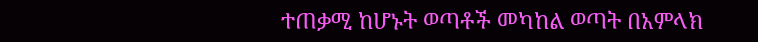ተጠቃሚ ከሆኑት ወጣቶች መካከል ወጣት በአምላክ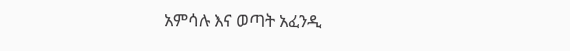አምሳሉ እና ወጣት አፈንዲ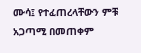ሙሳ፤ የተፈጠረላቸውን ምቹ አጋጣሚ በመጠቀም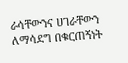ራሳቸውንና ሀገራቸውን ለማሳደግ በቁርጠኝነት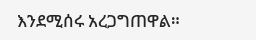እንደሚሰሩ አረጋግጠዋል።